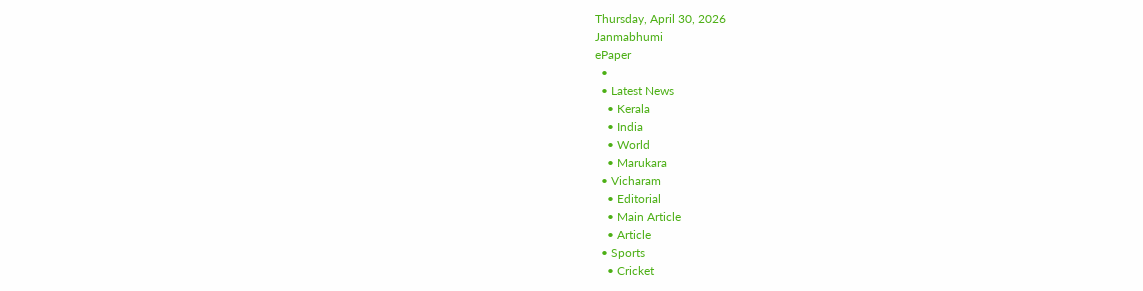Thursday, April 30, 2026
Janmabhumi
ePaper
  •
  • Latest News
    • Kerala
    • India
    • World
    • Marukara
  • Vicharam
    • Editorial
    • Main Article
    • Article
  • Sports
    • Cricket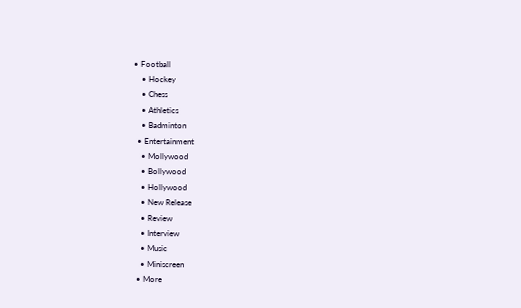• Football
    • Hockey
    • Chess
    • Athletics
    • Badminton
  • Entertainment
    • Mollywood
    • Bollywood
    • Hollywood
    • New Release
    • Review
    • Interview
    • Music
    • Miniscreen
  • More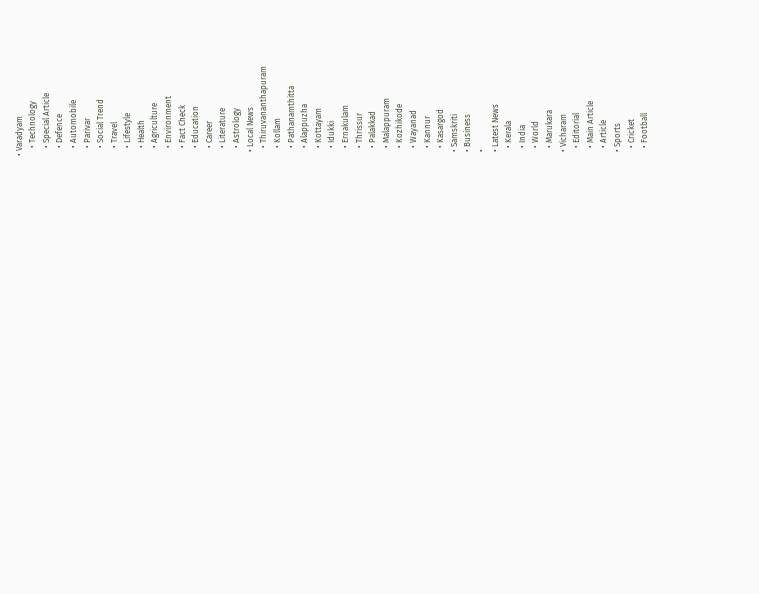• Varadyam
    • Technology
    • Special Article
    • Defence
    • Automobile
    • Parivar
    • Social Trend
    • Travel
    • Lifestyle
    • Health
    • Agriculture
    • Environment
    • Fact Check
    • Education
    • Career
    • Literature
    • Astrology
  • Local News
    • Thiruvananthapuram
    • Kollam
    • Pathanamthitta
    • Alappuzha
    • Kottayam
    • Idukki
    • Ernakulam
    • Thrissur
    • Palakkad
    • Malappuram
    • Kozhikode
    • Wayanad
    • Kannur
    • Kasargod
  • Samskriti
  • Business
  •
  • Latest News
    • Kerala
    • India
    • World
    • Marukara
  • Vicharam
    • Editorial
    • Main Article
    • Article
  • Sports
    • Cricket
    • Football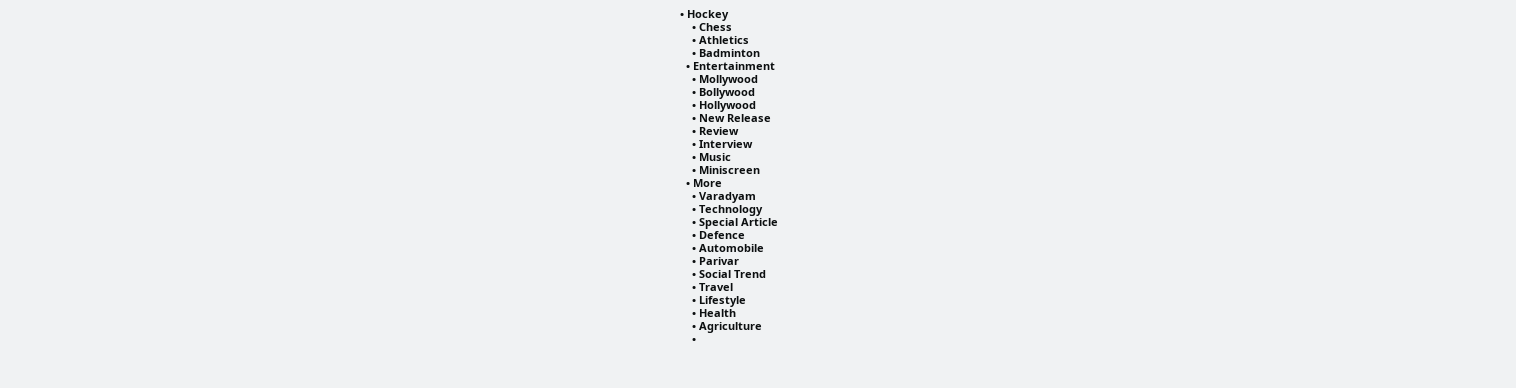• Hockey
    • Chess
    • Athletics
    • Badminton
  • Entertainment
    • Mollywood
    • Bollywood
    • Hollywood
    • New Release
    • Review
    • Interview
    • Music
    • Miniscreen
  • More
    • Varadyam
    • Technology
    • Special Article
    • Defence
    • Automobile
    • Parivar
    • Social Trend
    • Travel
    • Lifestyle
    • Health
    • Agriculture
    •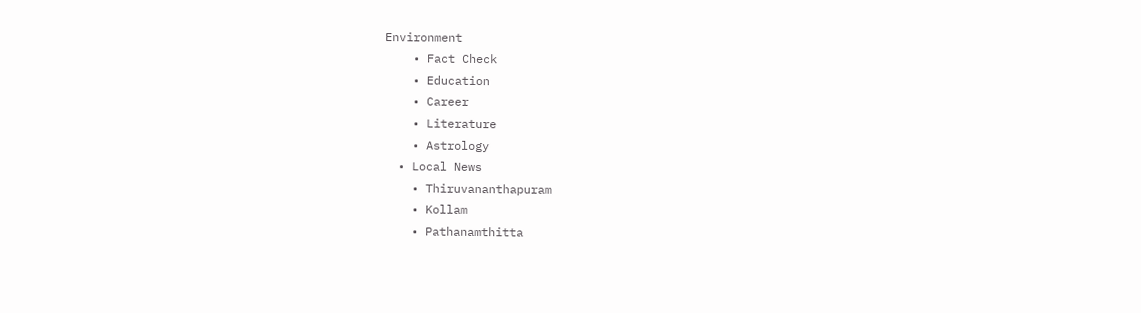Environment
    • Fact Check
    • Education
    • Career
    • Literature
    • Astrology
  • Local News
    • Thiruvananthapuram
    • Kollam
    • Pathanamthitta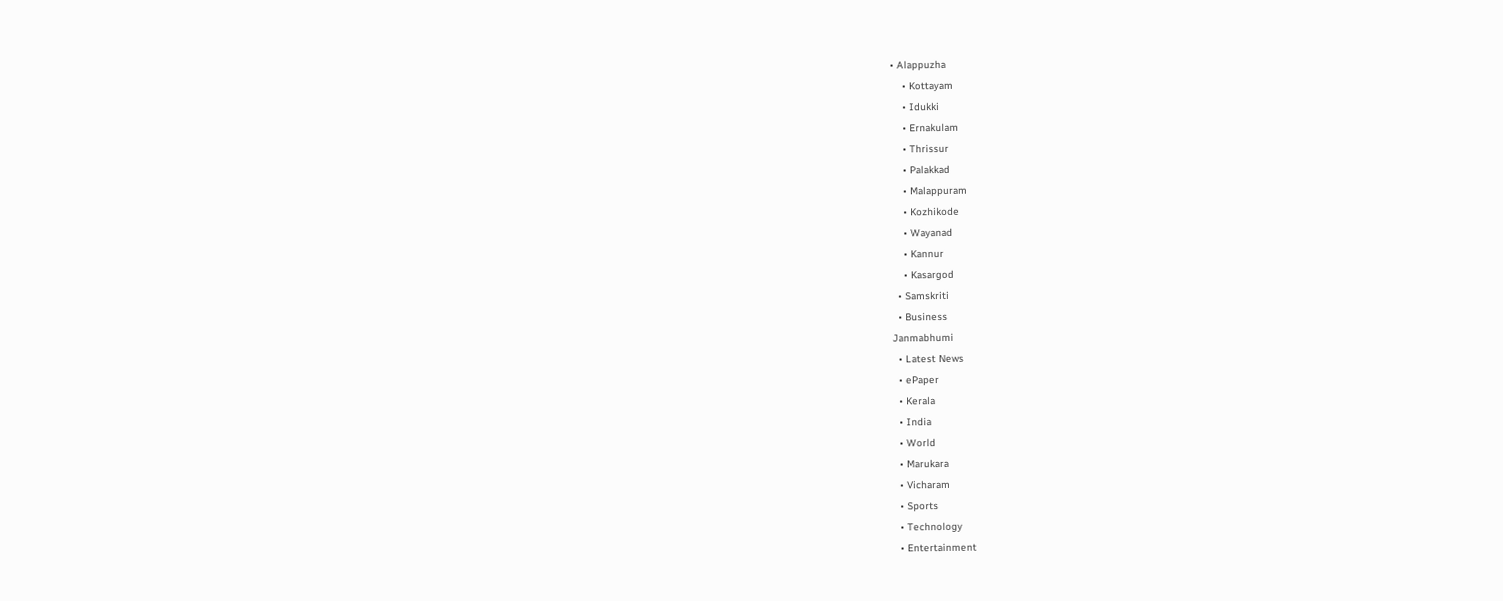• Alappuzha
    • Kottayam
    • Idukki
    • Ernakulam
    • Thrissur
    • Palakkad
    • Malappuram
    • Kozhikode
    • Wayanad
    • Kannur
    • Kasargod
  • Samskriti
  • Business
Janmabhumi
  • Latest News
  • ePaper
  • Kerala
  • India
  • World
  • Marukara
  • Vicharam
  • Sports
  • Technology
  • Entertainment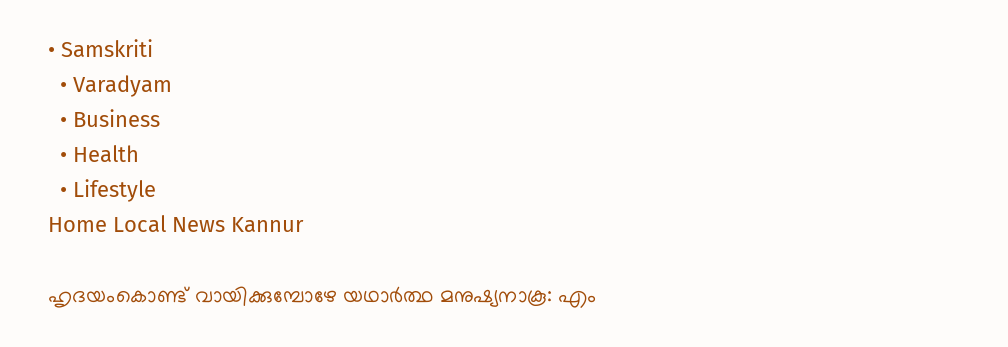• Samskriti
  • Varadyam
  • Business
  • Health
  • Lifestyle
Home Local News Kannur

ഹൃദയംകൊണ്ട് വായിക്കുമ്പോഴേ യഥാര്‍ത്ഥ മനുഷ്യനാകൂ: എം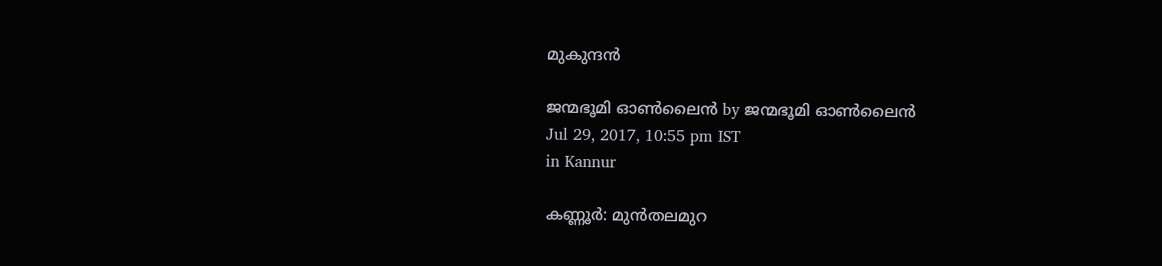മുകുന്ദന്‍

ജന്മഭൂമി ഓണ്‍ലൈന്‍ by ജന്മഭൂമി ഓണ്‍ലൈന്‍
Jul 29, 2017, 10:55 pm IST
in Kannur

കണ്ണൂര്‍: മുന്‍തലമുറ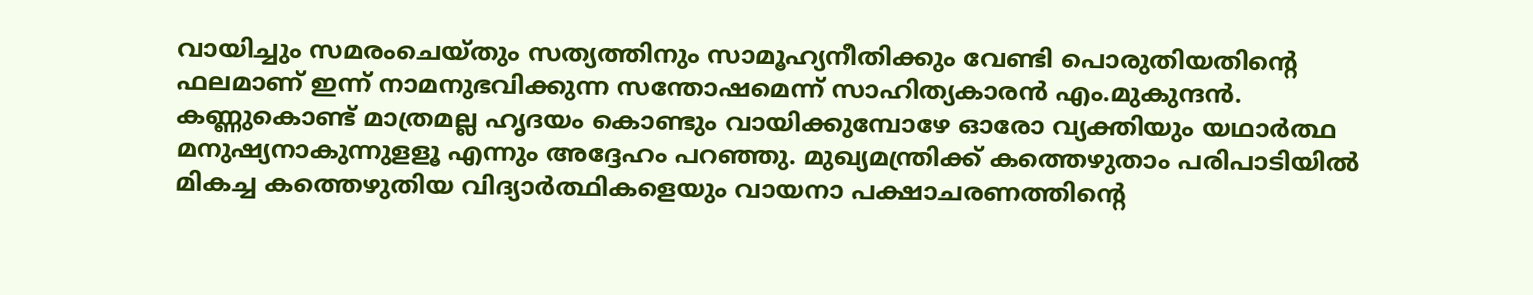വായിച്ചും സമരംചെയ്തും സത്യത്തിനും സാമൂഹ്യനീതിക്കും വേണ്ടി പൊരുതിയതിന്റെ ഫലമാണ് ഇന്ന് നാമനുഭവിക്കുന്ന സന്തോഷമെന്ന് സാഹിത്യകാരന്‍ എം.മുകുന്ദന്‍. കണ്ണുകൊണ്ട് മാത്രമല്ല ഹൃദയം കൊണ്ടും വായിക്കുമ്പോഴേ ഓരോ വ്യക്തിയും യഥാര്‍ത്ഥ മനുഷ്യനാകുന്നുളളൂ എന്നും അദ്ദേഹം പറഞ്ഞു. മുഖ്യമന്ത്രിക്ക് കത്തെഴുതാം പരിപാടിയില്‍ മികച്ച കത്തെഴുതിയ വിദ്യാര്‍ത്ഥികളെയും വായനാ പക്ഷാചരണത്തിന്റെ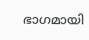ഭാഗമായി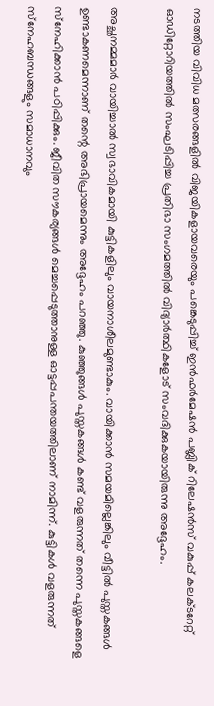നടത്തിയ വിവിധ മത്സരങ്ങളില്‍ വിജയികളായവരെയും പങ്കെടുപ്പിച്ച് ഇന്‍ഫര്‍മേഷന്‍ പബ്ലിക് റിലേഷന്‍സ് വകുപ്പ് കലക്ടറേറ്റ് ഓഡിറ്റോറിയത്തില്‍ സംഘടിപ്പിച്ച പ്രതിഭാ സംഗമത്തില്‍ വിദ്യാര്‍ത്ഥികളോട് സംവദിക്കുകയായിരുന്നു അദ്ദേഹം.

അച്ഛനമ്മമാര്‍ വായിച്ചാല്‍ സ്വഭാവികമായി കുട്ടികളിലും വായനാശീലമുണ്ടാകും. വായിക്കാന്‍ സമയമില്ലെങ്കിലും വീട്ടില്‍ പുസ്തകങ്ങള്‍ ഉണ്ടാകണമെന്നാണ് തന്റെ അഭിപ്രായമെന്നും അദ്ദേഹം പറഞ്ഞു. കുഞ്ഞുങ്ങള്‍ പുസ്തകങ്ങള്‍ കണ്ട് വളരുന്നത് തന്നെ പുസ്തകങ്ങളെ സ്‌നേഹിക്കാന്‍ പഠിപ്പിക്കും. ജീവിത സൗകര്യങ്ങള്‍ മെച്ചപ്പെടുത്താനുള്ള ഓട്ടപ്പപന്തയത്തിലാണ് നാമിന്ന്. കുട്ടികള്‍ വളരുന്നത് സ്‌നേഹബന്ധങ്ങളും സമാധാനവും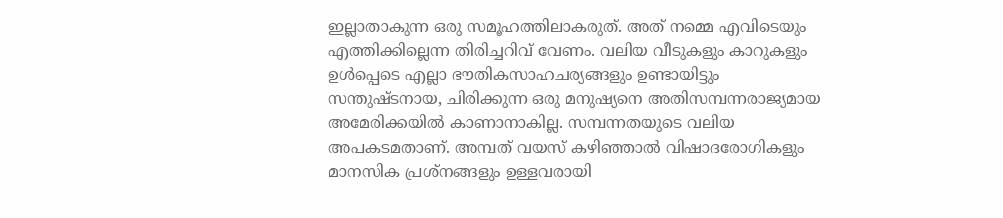ഇല്ലാതാകുന്ന ഒരു സമൂഹത്തിലാകരുത്. അത് നമ്മെ എവിടെയും എത്തിക്കില്ലെന്ന തിരിച്ചറിവ് വേണം. വലിയ വീടുകളും കാറുകളും ഉള്‍പ്പെടെ എല്ലാ ഭൗതികസാഹചര്യങ്ങളും ഉണ്ടായിട്ടും സന്തുഷ്ടനായ, ചിരിക്കുന്ന ഒരു മനുഷ്യനെ അതിസമ്പന്നരാജ്യമായ അമേരിക്കയില്‍ കാണാനാകില്ല. സമ്പന്നതയുടെ വലിയ അപകടമതാണ്. അമ്പത് വയസ് കഴിഞ്ഞാല്‍ വിഷാദരോഗികളും മാനസിക പ്രശ്‌നങ്ങളും ഉള്ളവരായി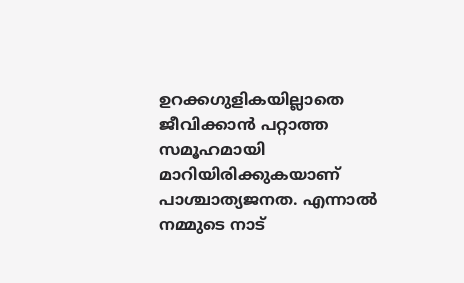ഉറക്കഗുളികയില്ലാതെ ജീവിക്കാന്‍ പറ്റാത്ത സമൂഹമായി മാറിയിരിക്കുകയാണ് പാശ്ചാത്യജനത. എന്നാല്‍ നമ്മുടെ നാട്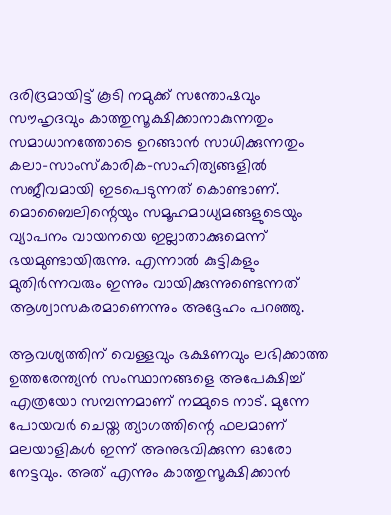ദരിദ്രമായിട്ട് കൂടി നമുക്ക് സന്തോഷവും സൗഹൃദവും കാത്തുസൂക്ഷിക്കാനാകുന്നതും സമാധാനത്തോടെ ഉറങ്ങാന്‍ സാധിക്കുന്നതും കലാ-സാംസ്‌കാരിക-സാഹിത്യങ്ങളില്‍ സജീവമായി ഇടപെടുന്നത് കൊണ്ടാണ്. മൊബൈലിന്റെയും സമൂഹമാധ്യമങ്ങളുടെയും വ്യാപനം വായനയെ ഇല്ലാതാക്കുമെന്ന് ഭയമുണ്ടായിരുന്നു. എന്നാല്‍ കുട്ടികളും മുതിര്‍ന്നവരും ഇന്നും വായിക്കുന്നുണ്ടെന്നത് ആശ്വാസകരമാണെന്നും അദ്ദേഹം പറഞ്ഞു.

ആവശ്യത്തിന് വെള്ളവും ഭക്ഷണവും ലഭിക്കാത്ത ഉത്തരേന്ത്യന്‍ സംസ്ഥാനങ്ങളെ അപേക്ഷിച്ച് എത്രയോ സമ്പന്നമാണ് നമ്മുടെ നാട്. മുന്നേ പോയവര്‍ ചെയ്ത ത്യാഗത്തിന്റെ ഫലമാണ് മലയാളികള്‍ ഇന്ന് അനുഭവിക്കുന്ന ഓരോ നേട്ടവും. അത് എന്നും കാത്തുസൂക്ഷിക്കാന്‍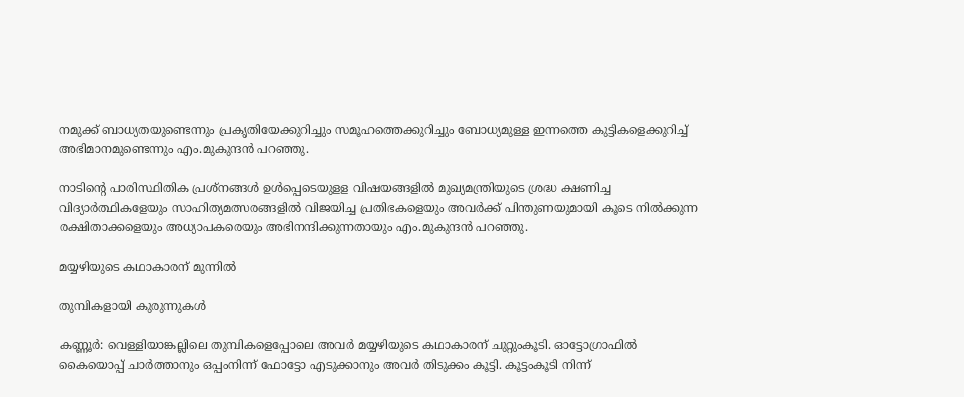നമുക്ക് ബാധ്യതയുണ്ടെന്നും പ്രകൃതിയേക്കുറിച്ചും സമൂഹത്തെക്കുറിച്ചും ബോധ്യമുള്ള ഇന്നത്തെ കുട്ടികളെക്കുറിച്ച് അഭിമാനമുണ്ടെന്നും എം.മുകുന്ദന്‍ പറഞ്ഞു.

നാടിന്റെ പാരിസ്ഥിതിക പ്രശ്‌നങ്ങള്‍ ഉള്‍പ്പെടെയുളള വിഷയങ്ങളില്‍ മുഖ്യമന്ത്രിയുടെ ശ്രദ്ധ ക്ഷണിച്ച വിദ്യാര്‍ത്ഥികളേയും സാഹിത്യമത്സരങ്ങളില്‍ വിജയിച്ച പ്രതിഭകളെയും അവര്‍ക്ക് പിന്തുണയുമായി കൂടെ നില്‍ക്കുന്ന രക്ഷിതാക്കളെയും അധ്യാപകരെയും അഭിനന്ദിക്കുന്നതായും എം.മുകുന്ദന്‍ പറഞ്ഞു.

മയ്യഴിയുടെ കഥാകാരന് മുന്നില്‍

തുമ്പികളായി കുരുന്നുകള്‍

കണ്ണൂര്‍: വെള്ളിയാങ്കല്ലിലെ തുമ്പികളെപ്പോലെ അവര്‍ മയ്യഴിയുടെ കഥാകാരന് ചുറ്റുംകൂടി. ഓട്ടോഗ്രാഫില്‍ കൈയൊപ്പ് ചാര്‍ത്താനും ഒപ്പംനിന്ന് ഫോട്ടോ എടുക്കാനും അവര്‍ തിടുക്കം കൂട്ടി. കൂട്ടംകൂടി നിന്ന്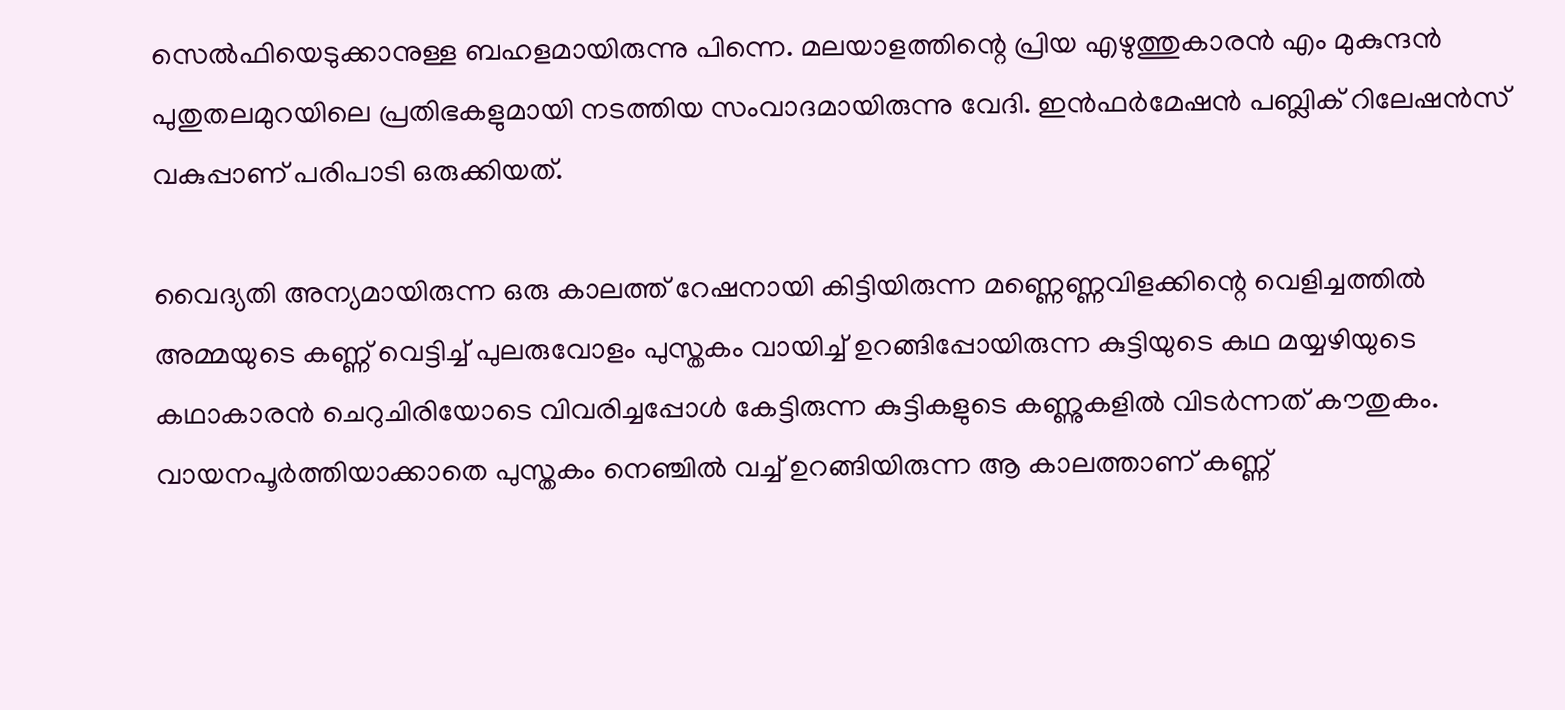സെല്‍ഫിയെടുക്കാനുള്ള ബഹളമായിരുന്നു പിന്നെ. മലയാളത്തിന്റെ പ്രിയ എഴുത്തുകാരന്‍ എം മുകുന്ദന്‍ പുതുതലമുറയിലെ പ്രതിഭകളുമായി നടത്തിയ സംവാദമായിരുന്നു വേദി. ഇന്‍ഫര്‍മേഷന്‍ പബ്ലിക് റിലേഷന്‍സ് വകുപ്പാണ് പരിപാടി ഒരുക്കിയത്.

വൈദ്യതി അന്യമായിരുന്ന ഒരു കാലത്ത് റേഷനായി കിട്ടിയിരുന്ന മണ്ണെണ്ണവിളക്കിന്റെ വെളിച്ചത്തില്‍ അമ്മയുടെ കണ്ണ് വെട്ടിച്ച് പുലരുവോളം പുസ്തകം വായിച്ച് ഉറങ്ങിപ്പോയിരുന്ന കുട്ടിയുടെ കഥ മയ്യഴിയുടെ കഥാകാരന്‍ ചെറുചിരിയോടെ വിവരിച്ചപ്പോള്‍ കേട്ടിരുന്ന കുട്ടികളുടെ കണ്ണുകളില്‍ വിടര്‍ന്നത് കൗതുകം. വായനപൂര്‍ത്തിയാക്കാതെ പുസ്തകം നെഞ്ചില്‍ വച്ച് ഉറങ്ങിയിരുന്ന ആ കാലത്താണ് കണ്ണ്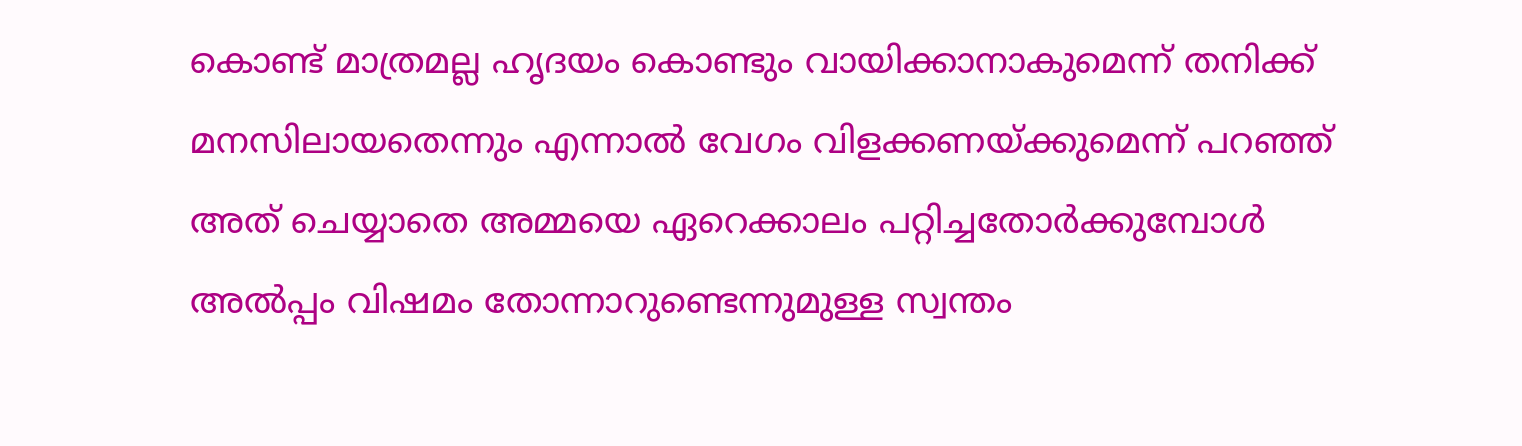കൊണ്ട് മാത്രമല്ല ഹൃദയം കൊണ്ടും വായിക്കാനാകുമെന്ന് തനിക്ക് മനസിലായതെന്നും എന്നാല്‍ വേഗം വിളക്കണയ്‌ക്കുമെന്ന് പറഞ്ഞ് അത് ചെയ്യാതെ അമ്മയെ ഏറെക്കാലം പറ്റിച്ചതോര്‍ക്കുമ്പോള്‍ അല്‍പ്പം വിഷമം തോന്നാറുണ്ടെന്നുമുള്ള സ്വന്തം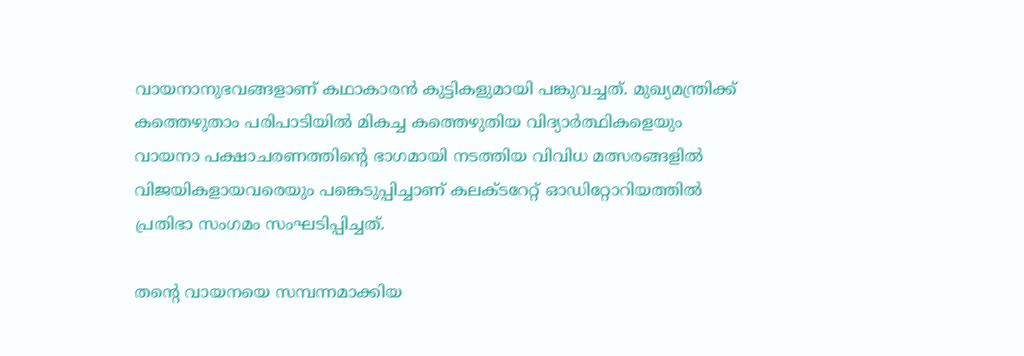വായനാനുഭവങ്ങളാണ് കഥാകാരന്‍ കുട്ടികളുമായി പങ്കുവച്ചത്. മുഖ്യമന്ത്രിക്ക് കത്തെഴുതാം പരിപാടിയില്‍ മികച്ച കത്തെഴുതിയ വിദ്യാര്‍ത്ഥികളെയും വായനാ പക്ഷാചരണത്തിന്റെ ഭാഗമായി നടത്തിയ വിവിധ മത്സരങ്ങളില്‍ വിജയികളായവരെയും പങ്കെടുപ്പിച്ചാണ് കലക്ടറേറ്റ് ഓഡിറ്റോറിയത്തില്‍ പ്രതിഭാ സംഗമം സംഘടിപ്പിച്ചത്.

തന്റെ വായനയെ സമ്പന്നമാക്കിയ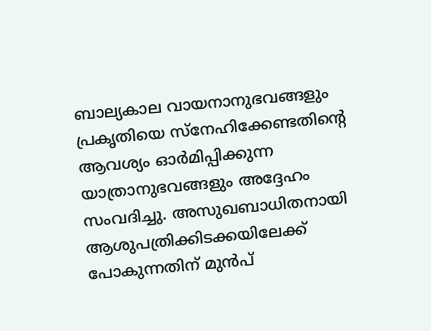ബാല്യകാല വായനാനുഭവങ്ങളും പ്രകൃതിയെ സ്‌നേഹിക്കേണ്ടതിന്റെ ആവശ്യം ഓര്‍മിപ്പിക്കുന്ന യാത്രാനുഭവങ്ങളും അദ്ദേഹം സംവദിച്ചു. അസുഖബാധിതനായി ആശുപത്രിക്കിടക്കയിലേക്ക് പോകുന്നതിന് മുന്‍പ്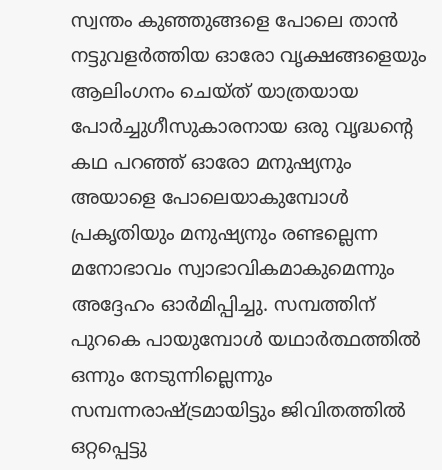സ്വന്തം കുഞ്ഞുങ്ങളെ പോലെ താന്‍ നട്ടുവളര്‍ത്തിയ ഓരോ വൃക്ഷങ്ങളെയും ആലിംഗനം ചെയ്ത് യാത്രയായ പോര്‍ച്ചുഗീസുകാരനായ ഒരു വൃദ്ധന്റെ കഥ പറഞ്ഞ് ഓരോ മനുഷ്യനും അയാളെ പോലെയാകുമ്പോള്‍ പ്രകൃതിയും മനുഷ്യനും രണ്ടല്ലെന്ന മനോഭാവം സ്വാഭാവികമാകുമെന്നും അദ്ദേഹം ഓര്‍മിപ്പിച്ചു. സമ്പത്തിന് പുറകെ പായുമ്പോള്‍ യഥാര്‍ത്ഥത്തില്‍ ഒന്നും നേടുന്നില്ലെന്നും സമ്പന്നരാഷ്‌ട്രമായിട്ടും ജിവിതത്തില്‍ ഒറ്റപ്പെട്ടു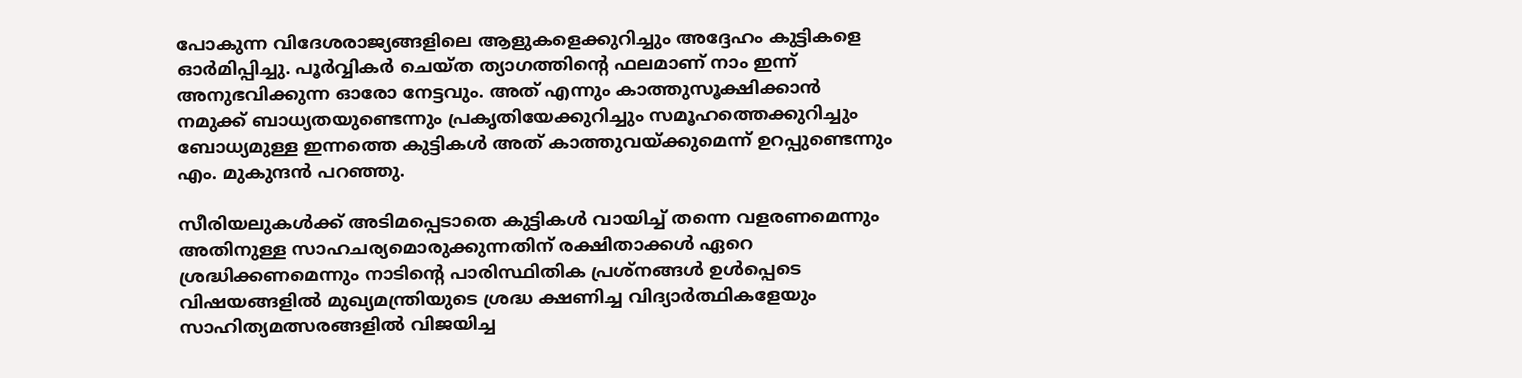പോകുന്ന വിദേശരാജ്യങ്ങളിലെ ആളുകളെക്കുറിച്ചും അദ്ദേഹം കുട്ടികളെ ഓര്‍മിപ്പിച്ചു. പൂര്‍വ്വികര്‍ ചെയ്ത ത്യാഗത്തിന്റെ ഫലമാണ് നാം ഇന്ന് അനുഭവിക്കുന്ന ഓരോ നേട്ടവും. അത് എന്നും കാത്തുസൂക്ഷിക്കാന്‍ നമുക്ക് ബാധ്യതയുണ്ടെന്നും പ്രകൃതിയേക്കുറിച്ചും സമൂഹത്തെക്കുറിച്ചും ബോധ്യമുള്ള ഇന്നത്തെ കുട്ടികള്‍ അത് കാത്തുവയ്‌ക്കുമെന്ന് ഉറപ്പുണ്ടെന്നും എം. മുകുന്ദന്‍ പറഞ്ഞു.

സീരിയലുകള്‍ക്ക് അടിമപ്പെടാതെ കുട്ടികള്‍ വായിച്ച് തന്നെ വളരണമെന്നും അതിനുള്ള സാഹചര്യമൊരുക്കുന്നതിന് രക്ഷിതാക്കള്‍ ഏറെ ശ്രദ്ധിക്കണമെന്നും നാടിന്റെ പാരിസ്ഥിതിക പ്രശ്‌നങ്ങള്‍ ഉള്‍പ്പെടെ വിഷയങ്ങളില്‍ മുഖ്യമന്ത്രിയുടെ ശ്രദ്ധ ക്ഷണിച്ച വിദ്യാര്‍ത്ഥികളേയും സാഹിത്യമത്സരങ്ങളില്‍ വിജയിച്ച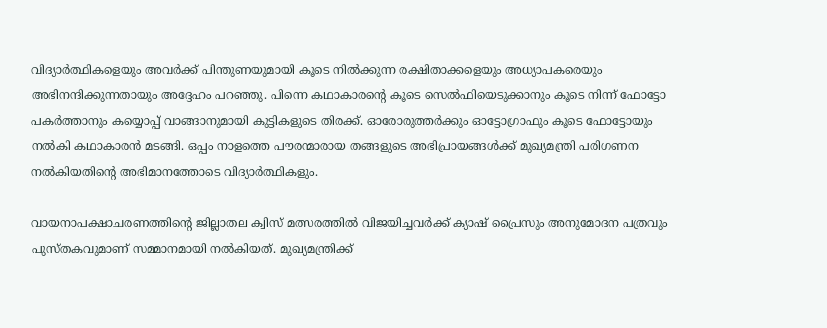വിദ്യാര്‍ത്ഥികളെയും അവര്‍ക്ക് പിന്തുണയുമായി കൂടെ നില്‍ക്കുന്ന രക്ഷിതാക്കളെയും അധ്യാപകരെയും അഭിനന്ദിക്കുന്നതായും അദ്ദേഹം പറഞ്ഞു. പിന്നെ കഥാകാരന്റെ കൂടെ സെല്‍ഫിയെടുക്കാനും കൂടെ നിന്ന് ഫോട്ടോ പകര്‍ത്താനും കയ്യൊപ്പ് വാങ്ങാനുമായി കുട്ടികളുടെ തിരക്ക്. ഓരോരുത്തര്‍ക്കും ഓട്ടോഗ്രാഫും കൂടെ ഫോട്ടോയും നല്‍കി കഥാകാരന്‍ മടങ്ങി. ഒപ്പം നാളത്തെ പൗരന്മാരായ തങ്ങളുടെ അഭിപ്രായങ്ങള്‍ക്ക് മുഖ്യമന്ത്രി പരിഗണന നല്‍കിയതിന്റെ അഭിമാനത്തോടെ വിദ്യാര്‍ത്ഥികളും.

വായനാപക്ഷാചരണത്തിന്റെ ജില്ലാതല ക്വിസ് മത്സരത്തില്‍ വിജയിച്ചവര്‍ക്ക് ക്യാഷ് പ്രൈസും അനുമോദന പത്രവും പുസ്തകവുമാണ് സമ്മാനമായി നല്‍കിയത്. മുഖ്യമന്ത്രിക്ക്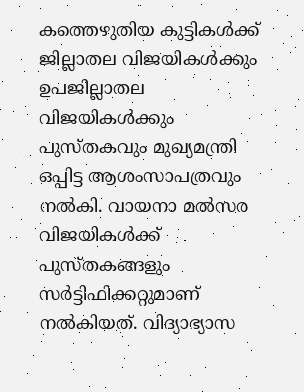കത്തെഴുതിയ കുട്ടികള്‍ക്ക് ജില്ലാതല വിജയികള്‍ക്കും ഉപജില്ലാതല വിജയികള്‍ക്കും പുസ്തകവും മുഖ്യമന്ത്രി ഒപ്പിട്ട ആശംസാപത്രവും നല്‍കി. വായനാ മല്‍സര വിജയികള്‍ക്ക് പുസ്തകങ്ങളും സര്‍ട്ടിഫിക്കറ്റുമാണ് നല്‍കിയത്. വിദ്യാഭ്യാസ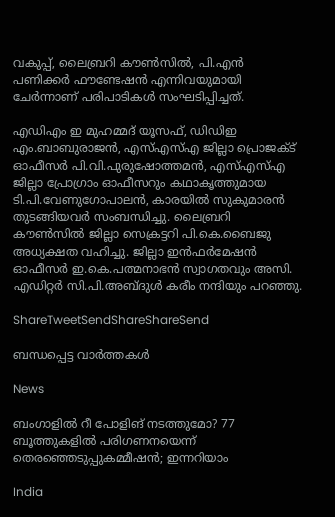വകുപ്പ്, ലൈബ്രറി കൗണ്‍സില്‍, പി.എന്‍ പണിക്കര്‍ ഫൗണ്ടേഷന്‍ എന്നിവയുമായി ചേര്‍ന്നാണ് പരിപാടികള്‍ സംഘടിപ്പിച്ചത്.

എഡിഎം ഇ മുഹമ്മദ് യൂസഫ്, ഡിഡിഇ എം.ബാബുരാജന്‍, എസ്എസ്എ ജില്ലാ പ്രൊജക്ട് ഓഫീസര്‍ പി.വി.പുരുഷോത്തമന്‍, എസ്എസ്എ ജില്ലാ പ്രോഗ്രാം ഓഫീസറും കഥാകൃത്തുമായ ടി.പി.വേണുഗോപാലന്‍, കാരയില്‍ സുകുമാരന്‍ തുടങ്ങിയവര്‍ സംബന്ധിച്ചു. ലൈബ്രറി കൗണ്‍സില്‍ ജില്ലാ സെക്രട്ടറി പി.കെ.ബൈജു അധ്യക്ഷത വഹിച്ചു. ജില്ലാ ഇന്‍ഫര്‍മേഷന്‍ ഓഫീസര്‍ ഇ.കെ.പത്മനാഭന്‍ സ്വാഗതവും അസി. എഡിറ്റര്‍ സി.പി.അബ്ദുള്‍ കരീം നന്ദിയും പറഞ്ഞു.

ShareTweetSendShareShareSend

ബന്ധപ്പെട്ട വാര്‍ത്തകള്‍

News

ബംഗാളിൽ റീ പോളിങ് നടത്തുമോ? 77 ബൂത്തുകളിൽ പരിഗണനയെന്ന് തെരഞ്ഞെടുപ്പുകമ്മീഷൻ; ഇന്നറിയാം

India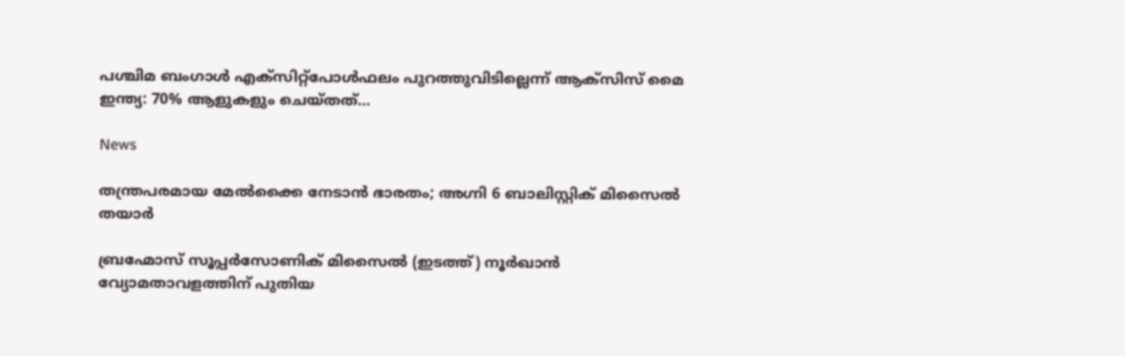പശ്ചിമ ബംഗാൾ എക്‌സിറ്റ്‌പോൾഫലം പുറത്തുവിടില്ലെന്ന് ആക്‌സിസ് മൈ ഇന്ത്യ: 70% ആളുകളും ചെയ്തത്…

News

തന്ത്രപരമായ മേൽക്കൈ നേടാൻ ഭാരതം; അഗ്നി 6 ബാലിസ്റ്റിക് മിസൈൽ തയാർ

ബ്രഹ്മോസ് സൂപ്പര്‍സോണിക് മിസൈല്‍ (ഇടത്ത്) നൂര്‍ഖാന്‍ വ്യോമതാവളത്തിന് പുതിയ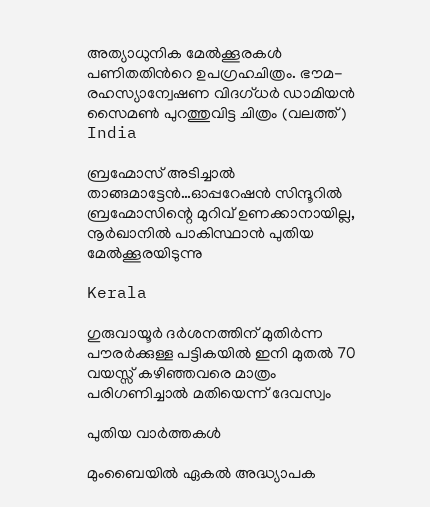അത്യാധുനിക മേല്‍ക്കൂരകള്‍ പണിതതിന്‍റെ ഉപഗ്രഹചിത്രം. ഭൗമ-രഹസ്യാന്വേഷണ വിദഗ്ധര്‍ ഡാമിയന്‍ സൈമണ്‍ പുറത്തുവിട്ട ചിത്രം (വലത്ത്)
India

ബ്രഹ്മോസ് അടിച്ചാല്‍ താങ്ങമാട്ടേന്‍…ഓപ്പറേഷന്‍ സിന്ദൂറില്‍ ബ്രഹ്മോസിന്റെ മുറിവ് ഉണക്കാനായില്ല, നൂര്‍ഖാനില്‍ പാകിസ്ഥാന്‍ പുതിയ മേല്‍ക്കൂരയിടുന്നു

Kerala

ഗുരുവായൂർ ദർശനത്തിന് മുതിർന്ന പൗരർക്കുള്ള പട്ടികയിൽ ഇനി മുതൽ 70 വയസ്സ് കഴിഞ്ഞവരെ മാത്രം പരിഗണിച്ചാൽ മതിയെന്ന് ദേവസ്വം

പുതിയ വാര്‍ത്തകള്‍

മുംബൈയിൽ ഏകല്‍ അദ്ധ്യാപക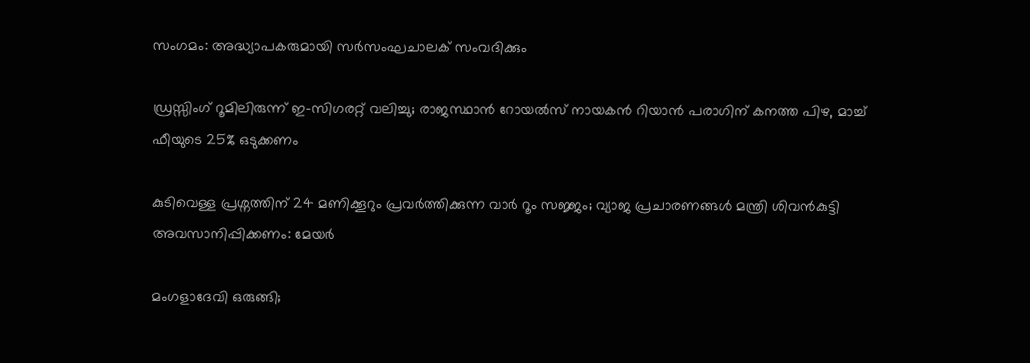സംഗമം: അദ്ധ്യാപകരുമായി സര്‍സംഘചാലക് സംവദിക്കും

ഡ്രസ്സിംഗ് റൂമിലിരുന്ന് ഇ-സിഗരറ്റ് വലിച്ചു; രാജസ്ഥാൻ റോയൽസ് നായകൻ റിയാൻ പരാഗിന് കനത്ത പിഴ, മാച്ച് ഫീയുടെ 25% ഒടുക്കണം

കുടിവെള്ള പ്രശ്നത്തിന് 24 മണിക്കൂറും പ്രവർത്തിക്കുന്ന വാർ റൂം സജ്ജം; വ്യാജ പ്രചാരണങ്ങൾ മന്ത്രി ശിവൻകുട്ടി അവസാനിപ്പിക്കണം: മേയർ

മംഗളാദേവി ഒരുങ്ങി;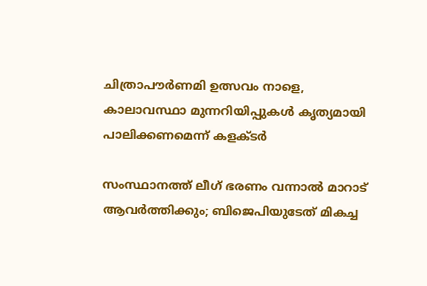ചിത്രാപൗര്‍ണമി ഉത്സവം നാളെ, കാലാവസ്ഥാ മുന്നറിയിപ്പുകള്‍ കൃത്യമായി പാലിക്കണമെന്ന് കളക്ടര്‍

സംസ്ഥാനത്ത് ലീഗ് ഭരണം വന്നാൽ മാറാട് ആവർത്തിക്കും; ബിജെപിയുടേത് മികച്ച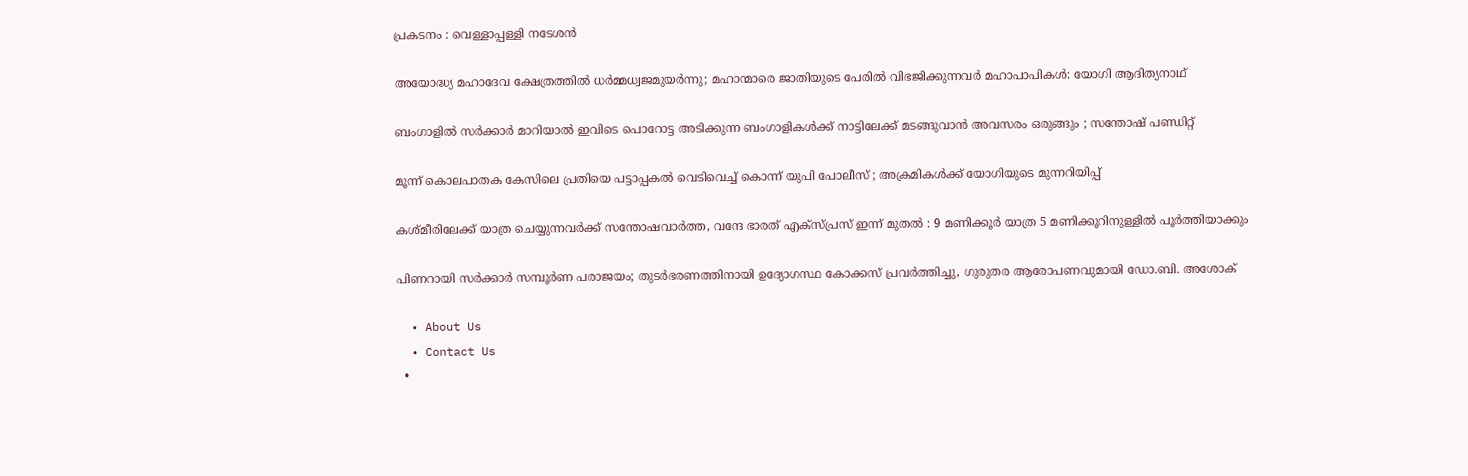പ്രകടനം : വെള്ളാപ്പള്ളി നടേശൻ

അയോദ്ധ്യ മഹാദേവ ക്ഷേത്രത്തില്‍ ധര്‍മ്മധ്വജമുയര്‍ന്നു; മഹാന്മാരെ ജാതിയുടെ പേരില്‍ വിഭജിക്കുന്നവര്‍ മഹാപാപികള്‍: യോഗി ആദിത്യനാഥ്

ബംഗാളിൽ സർക്കാർ മാറിയാൽ ഇവിടെ പൊറോട്ട അടിക്കുന്ന ബംഗാളികൾക്ക് നാട്ടിലേക്ക് മടങ്ങുവാൻ അവസരം ഒരുങ്ങും ; സന്തോഷ് പണ്ഡിറ്റ്

മൂന്ന് കൊലപാതക കേസിലെ പ്രതിയെ പട്ടാപ്പകൽ വെടിവെച്ച് കൊന്ന് യുപി പോലീസ് ; അക്രമികൾക്ക് യോഗിയുടെ മുന്നറിയിപ്പ്

കശ്മീരിലേക്ക് യാത്ര ചെയ്യുന്നവർക്ക് സന്തോഷവാർത്ത, വന്ദേ ഭാരത് എക്സ്പ്രസ് ഇന്ന് മുതൽ : 9 മണിക്കൂർ യാത്ര 5 മണിക്കൂറിനുള്ളിൽ പൂർത്തിയാക്കും

പിണറായി സർക്കാർ സമ്പൂർണ പരാജയം; തുടർഭരണത്തിനായി ഉദ്യോഗസ്ഥ കോക്കസ് പ്രവർത്തിച്ചു, ഗുരുതര ആരോപണവുമായി ഡോ.ബി. അശോക്

  • About Us
  • Contact Us
  •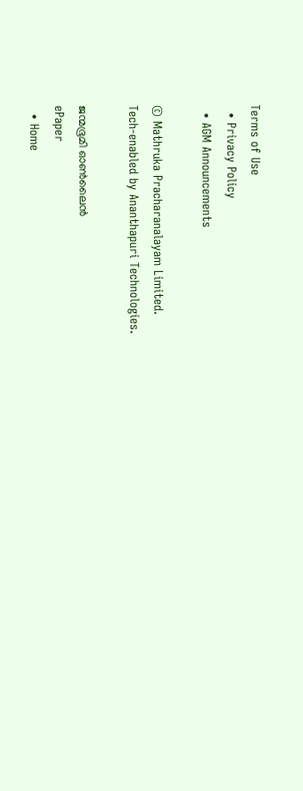Terms of Use
  • Privacy Policy
  • AGM Announcements

© Mathruka Pracharanalayam Limited.
Tech-enabled by Ananthapuri Technologies.

ജന്മഭൂമി ഓണ്‍ലൈന്‍
ePaper
  • Home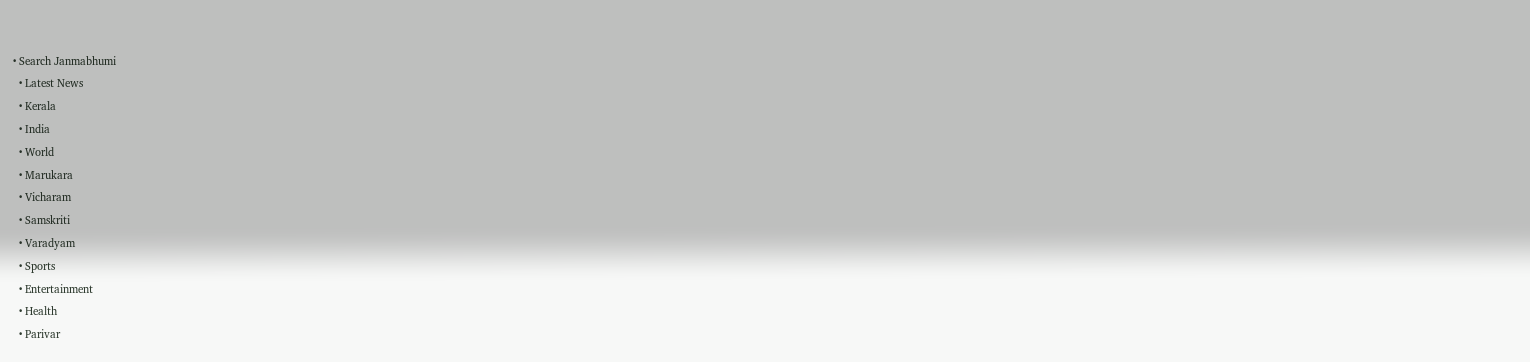• Search Janmabhumi
  • Latest News
  • Kerala
  • India
  • World
  • Marukara
  • Vicharam
  • Samskriti
  • Varadyam
  • Sports
  • Entertainment
  • Health
  • Parivar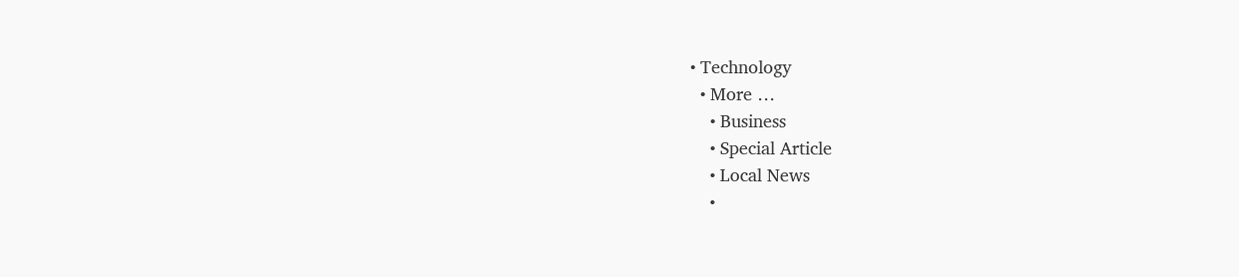• Technology
  • More …
    • Business
    • Special Article
    • Local News
    •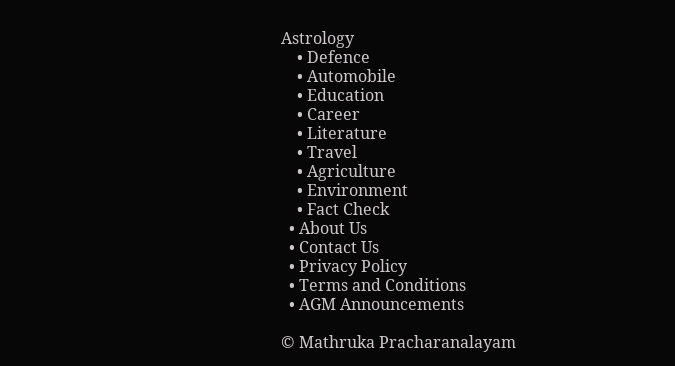Astrology
    • Defence
    • Automobile
    • Education
    • Career
    • Literature
    • Travel
    • Agriculture
    • Environment
    • Fact Check
  • About Us
  • Contact Us
  • Privacy Policy
  • Terms and Conditions
  • AGM Announcements

© Mathruka Pracharanalayam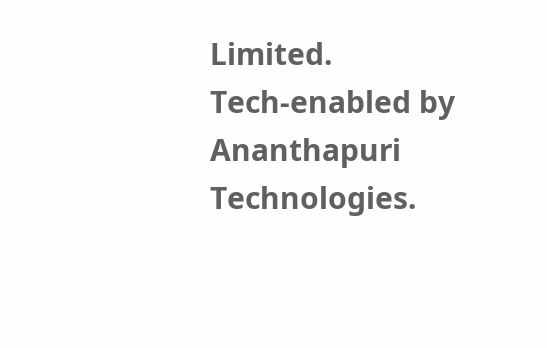Limited.
Tech-enabled by Ananthapuri Technologies.